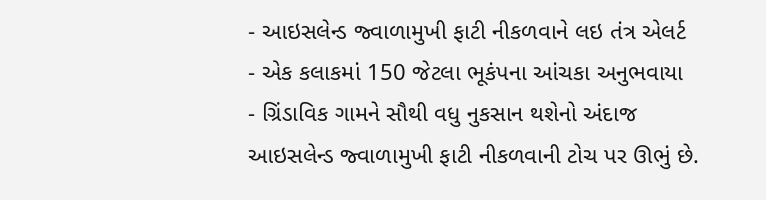- આઇસલેન્ડ જ્વાળામુખી ફાટી નીકળવાને લઇ તંત્ર એલર્ટ
- એક કલાકમાં 150 જેટલા ભૂકંપના આંચકા અનુભવાયા
- ગ્રિંડાવિક ગામને સૌથી વધુ નુકસાન થશેનો અંદાજ
આઇસલેન્ડ જ્વાળામુખી ફાટી નીકળવાની ટોચ પર ઊભું છે.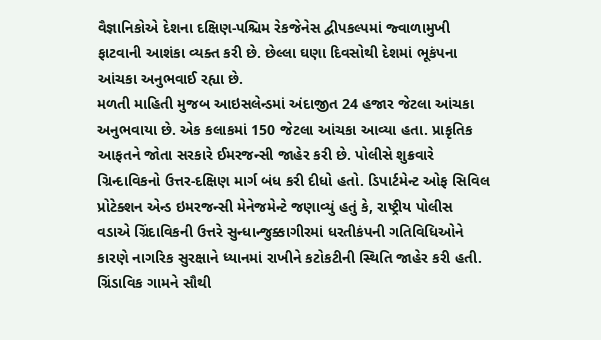વૈજ્ઞાનિકોએ દેશના દક્ષિણ-પશ્ચિમ રેકજેનેસ દ્વીપકલ્પમાં જ્વાળામુખી ફાટવાની આશંકા વ્યક્ત કરી છે. છેલ્લા ઘણા દિવસોથી દેશમાં ભૂકંપના આંચકા અનુભવાઈ રહ્યા છે.
મળતી માહિતી મુજબ આઇસલેન્ડમાં અંદાજીત 24 હજાર જેટલા આંચકા અનુભવાયા છે. એક કલાકમાં 150 જેટલા આંચકા આવ્યા હતા. પ્રાકૃતિક આફતને જોતા સરકારે ઈમરજન્સી જાહેર કરી છે. પોલીસે શુક્રવારે ગ્રિન્દાવિકનો ઉત્તર-દક્ષિણ માર્ગ બંધ કરી દીધો હતો. ડિપાર્ટમેન્ટ ઓફ સિવિલ પ્રોટેક્શન એન્ડ ઇમરજન્સી મેનેજમેન્ટે જણાવ્યું હતું કે, રાષ્ટ્રીય પોલીસ વડાએ ગ્રિંદાવિકની ઉત્તરે સુન્ધાન્જુક્કાગીરમાં ધરતીકંપની ગતિવિધિઓને કારણે નાગરિક સુરક્ષાને ધ્યાનમાં રાખીને કટોકટીની સ્થિતિ જાહેર કરી હતી.
ગ્રિંડાવિક ગામને સૌથી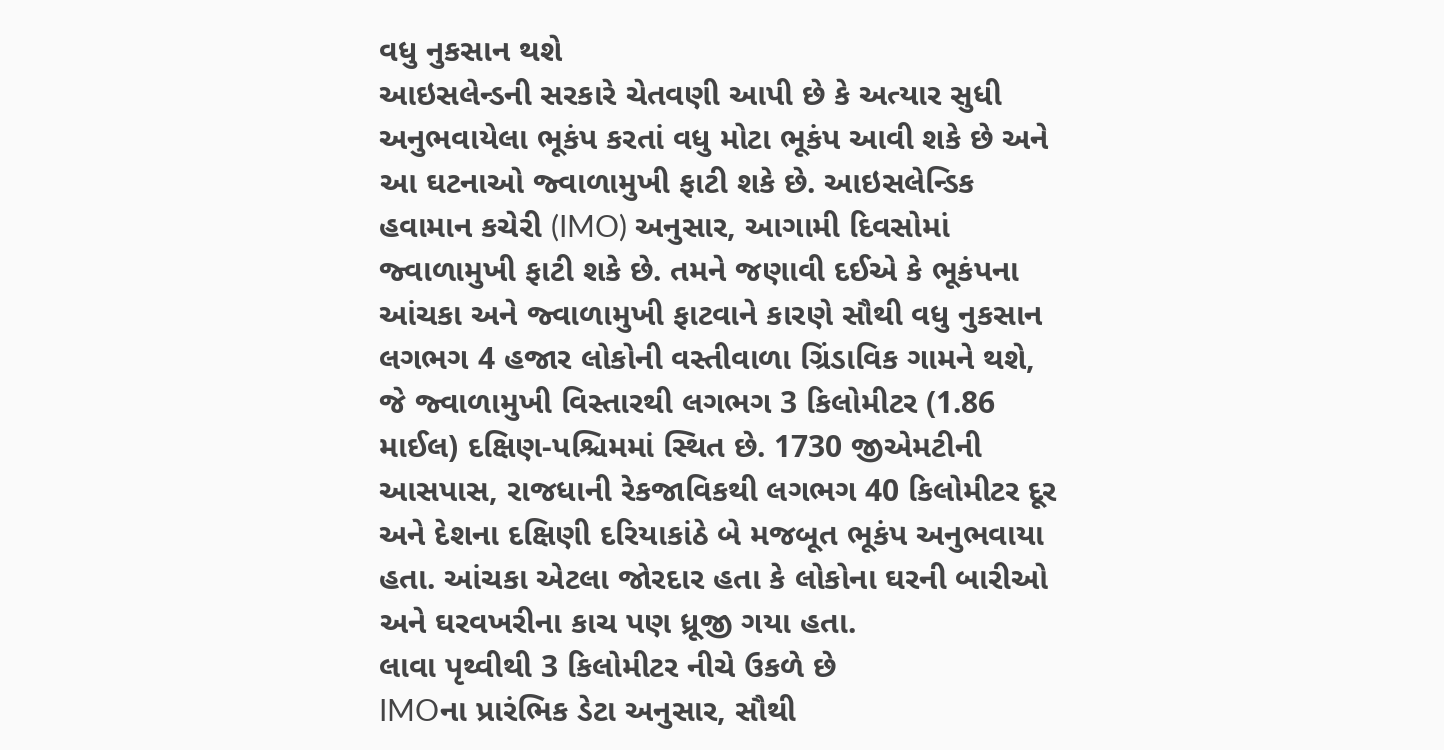વધુ નુકસાન થશે
આઇસલેન્ડની સરકારે ચેતવણી આપી છે કે અત્યાર સુધી અનુભવાયેલા ભૂકંપ કરતાં વધુ મોટા ભૂકંપ આવી શકે છે અને આ ઘટનાઓ જ્વાળામુખી ફાટી શકે છે. આઇસલેન્ડિક હવામાન કચેરી (IMO) અનુસાર, આગામી દિવસોમાં જ્વાળામુખી ફાટી શકે છે. તમને જણાવી દઈએ કે ભૂકંપના આંચકા અને જ્વાળામુખી ફાટવાને કારણે સૌથી વધુ નુકસાન લગભગ 4 હજાર લોકોની વસ્તીવાળા ગ્રિંડાવિક ગામને થશે, જે જ્વાળામુખી વિસ્તારથી લગભગ 3 કિલોમીટર (1.86 માઈલ) દક્ષિણ-પશ્ચિમમાં સ્થિત છે. 1730 જીએમટીની આસપાસ, રાજધાની રેકજાવિકથી લગભગ 40 કિલોમીટર દૂર અને દેશના દક્ષિણી દરિયાકાંઠે બે મજબૂત ભૂકંપ અનુભવાયા હતા. આંચકા એટલા જોરદાર હતા કે લોકોના ઘરની બારીઓ અને ઘરવખરીના કાચ પણ ધ્રૂજી ગયા હતા.
લાવા પૃથ્વીથી 3 કિલોમીટર નીચે ઉકળે છે
IMOના પ્રારંભિક ડેટા અનુસાર, સૌથી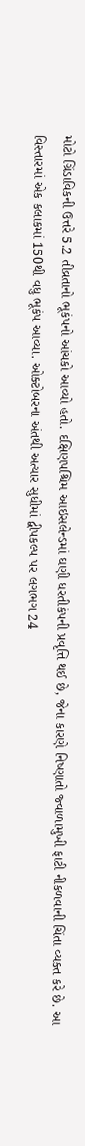મોટો ગ્રિંડાવિકની ઉત્તરે 5.2 તીવ્રતાનો ભૂકંપનો આંચકો આવ્યો હતો. દક્ષિણપશ્ચિમ આઇસલેન્ડમાં ઘણી ધરતીકંપની પ્રવૃત્તિ થઈ છે, જેના કારણે નિષ્ણાતો જ્વાળામુખી ફાટી નીકળવાની ચિંતા વ્યક્ત કરે છે. આ વિસ્તારમાં એક કલાકમાં 150થી વધુ ભૂકંપ આવ્યા. ઓક્ટોબરના અંતથી અત્યાર સુધીમાં દ્વીપકલ્પ પર લગભગ 24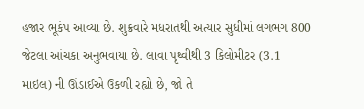હજાર ભૂકંપ આવ્યા છે. શુક્રવારે મધરાતથી અત્યાર સુધીમાં લગભગ 800 જેટલા આંચકા અનુભવાયા છે. લાવા પૃથ્વીથી 3 કિલોમીટર (3.1 માઇલ) ની ઊંડાઈએ ઉકળી રહ્યો છે, જો તે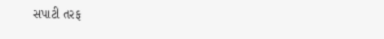સપાટી તરફ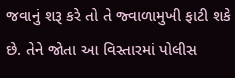જવાનું શરૂ કરે તો તે જ્વાળામુખી ફાટી શકે છે. તેને જોતા આ વિસ્તારમાં પોલીસ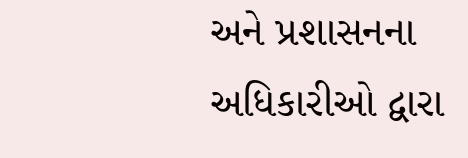અને પ્રશાસનના અધિકારીઓ દ્વારા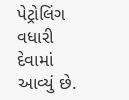પેટ્રોલિંગ વધારી દેવામાં આવ્યું છે.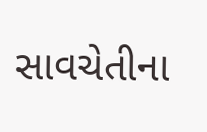સાવચેતીના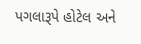પગલારૂપે હોટેલ અને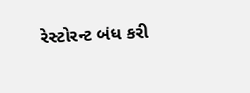રેસ્ટોરન્ટ બંધ કરી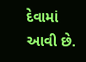દેવામાં આવી છે.